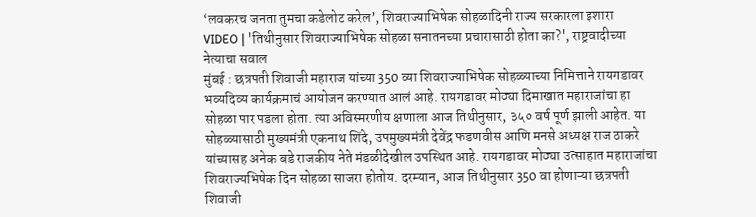‘लवकरच जनता तुमचा कडेलोट करेल’, शिवराज्याभिषेक सोहळादिनी राज्य सरकारला इशारा
VIDEO | 'तिथीनुसार शिवराज्याभिषेक सोहळा सनातनच्या प्रचारासाठी होता का?', राष्ट्रवादीच्या नेत्याचा सवाल
मुंबई : छत्रपती शिवाजी महाराज यांच्या 350 व्या शिवराज्याभिषेक सोहळ्याच्या निमित्ताने रायगडावर भव्यदिव्य कार्यक्रमाचं आयोजन करण्यात आलं आहे. रायगडावर मोठ्या दिमाखात महाराजांचा हा सोहळा पार पडला होता. त्या अविस्मरणीय क्षणाला आज तिथीनुसार, ३५० वर्ष पूर्ण झाली आहेत. या सोहळ्यासाठी मुख्यमंत्री एकनाथ शिंदे, उपमुख्यमंत्री देवेंद्र फडणवीस आणि मनसे अध्यक्ष राज ठाकरे यांच्यासह अनेक बडे राजकीय नेते मंडळीदेखील उपस्थित आहे. रायगडावर मोठ्या उत्साहात महाराजांचा शिवराज्यभिषेक दिन सोहळा साजरा होतोय. दरम्यान, आज तिथीनुसार 350 वा होणाऱ्या छत्रपती शिवाजी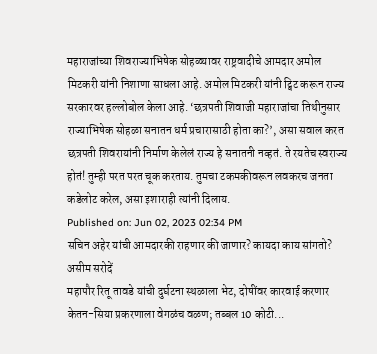महाराजांच्या शिवराज्याभिषेक सोहळ्यावर राष्ट्रवादीचे आमदार अमोल मिटकरी यांनी निशाणा साधला आहे. अमोल मिटकरी यांनी ट्विट करून राज्य सरकारवर हल्लोबोल केला आहे. ‘छत्रपती शिवाजी महाराजांचा तिथीनुसार राज्याभिषेक सोहळा सनातन धर्म प्रचारासाठी होता का?’, असा सवाल करत छत्रपती शिवरायांनी निर्माण केलेलं राज्य हे सनातनी नव्हतं. ते रयतेच स्वराज्य होतं! तुम्ही परत परत चूक करताय. तुमचा टकमकीवरून लवकरच जनता कडेलोट करेल, असा इशाराही त्यांनी दिलाय.
Published on: Jun 02, 2023 02:34 PM
सचिन अहेर यांची आमदारकी राहणार की जाणार? कायदा काय सांगतो? असीम सरोदें
महापौर रितू तावडे यांची दुर्घटना स्थळाला भेट, दोषींवर कारवाई करणार
केतन-सिया प्रकरणाला वेगळंच वळण; तब्बल 10 कोटी...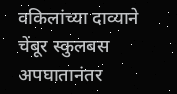वकिलांच्या दाव्याने
चेंबूर स्कुलबस अपघातानंतर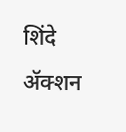शिंदे ॲक्शन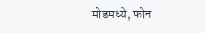मोडमध्ये, फोन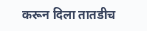करून दिला तातडीच